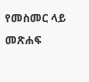የመስመር ላይ መጽሐፍ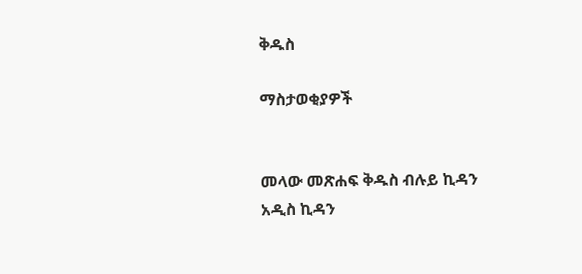ቅዱስ

ማስታወቂያዎች


መላው መጽሐፍ ቅዱስ ብሉይ ኪዳን አዲስ ኪዳን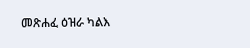መጽሐፈ ዕዝራ ካልእ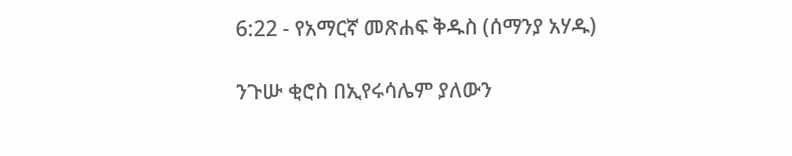6:22 - የአማርኛ መጽሐፍ ቅዱስ (ሰማንያ አሃዱ)

ንጉሡ ቂሮስ በኢየሩሳሌም ያለውን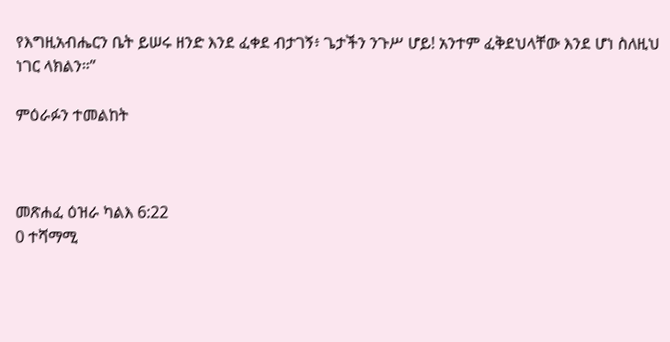የእግዚአብሔርን ቤት ይሠሩ ዘንድ እንደ ፈቀደ ብታገኝ፥ ጌታችን ንጉሥ ሆይ! አንተም ፈቅደህላቸው እንደ ሆነ ስለዚህ ነገር ላክልን።”

ምዕራፉን ተመልከት



መጽሐፈ ዕዝራ ካልእ 6:22
0 ተሻማሚ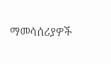ማመሳሰሪያዎች